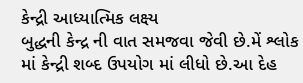કેન્દ્રી આધ્યાત્મિક લક્ષ્ય
બુદ્ધની કેન્દ્ર ની વાત સમજવા જેવી છે.મેં શ્લોક માં કેન્દ્રી શબ્દ ઉપયોગ માં લીધો છે.આ દેહ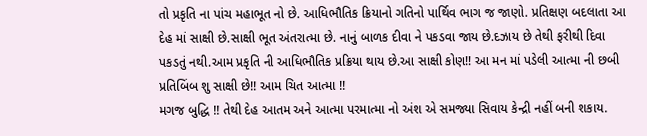તો પ્રકૃતિ ના પાંચ મહાભૂત નો છે. આધિભૌતિક ક્રિયાનો ગતિનો પાર્થિવ ભાગ જ જાણો. પ્રતિક્ષણ બદલાતા આ દેહ માં સાક્ષી છે.સાક્ષી ભૂત અંતરાત્મા છે. નાનું બાળક દીવા ને પકડવા જાય છે.દઝાય છે તેથી ફરીથી દિવા પકડતું નથી.આમ પ્રકૃતિ ની આધિભૌતિક પ્રક્રિયા થાય છે.આ સાક્ષી કોણ!! આ મન માં પડેલી આત્મા ની છબી પ્રતિબિંબ શુ સાક્ષી છે!! આમ ચિત આત્મા !!
મગજ બુદ્ધિ !! તેથી દેહ આતમ અને આત્મા પરમાત્મા નો અંશ એ સમજ્યા સિવાય કેન્દ્રી નહીં બની શકાય.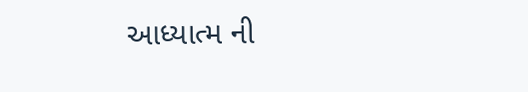આધ્યાત્મ ની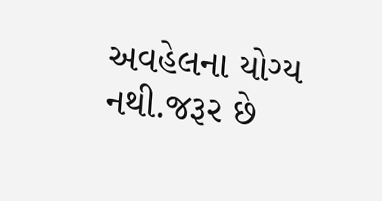અવહેલના યોગ્ય નથી.જરૂર છે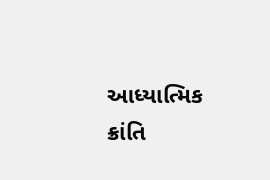આધ્યાત્મિક ક્રાંતિ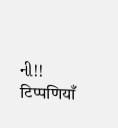ની!!
टिप्पणियाँ